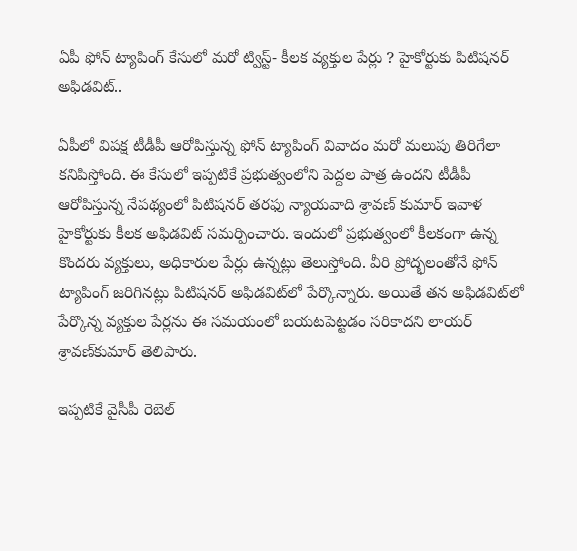ఏపీ ఫోన్ ట్యాపింగ్ కేసులో మరో ట్విస్ట్‌- కీలక వ్యక్తుల పేర్లు ? హైకోర్టుకు పిటిషనర్‌ అఫిడవిట్‌..

ఏపీలో విపక్ష టీడీపీ ఆరోపిస్తున్న ఫోన్‌ ట్యాపింగ్ వివాదం మరో మలుపు తిరిగేలా కనిపిస్తోంది. ఈ కేసులో ఇప్పటికే ప్రభుత్వంలోని పెద్దల పాత్ర ఉందని టీడీపీ ఆరోపిస్తున్న నేపథ్యంలో పిటిషనర్‌ తరఫు న్యాయవాది శ్రావణ్‌ కుమార్‌ ఇవాళ హైకోర్టుకు కీలక అఫిడవిట్‌ సమర్పించారు. ఇందులో ప్రభుత్వంలో కీలకంగా ఉన్న కొందరు వ్యక్తులు, అధికారుల పేర్లు ఉన్నట్లు తెలుస్తోంది. వీరి ప్రోద్భలంతోనే ఫోన్‌ ట్యాపింగ్‌ జరిగినట్లు పిటిషనర్‌ అఫిడవిట్‌లో పేర్కొన్నారు. అయితే తన అఫిడవిట్‌లో పేర్కొన్న వ్యక్తుల పేర్లను ఈ సమయంలో బయటపెట్టడం సరికాదని లాయర్‌ శ్రావణ్‌కుమార్‌ తెలిపారు.

ఇప్పటికే వైసీపీ రెబెల్‌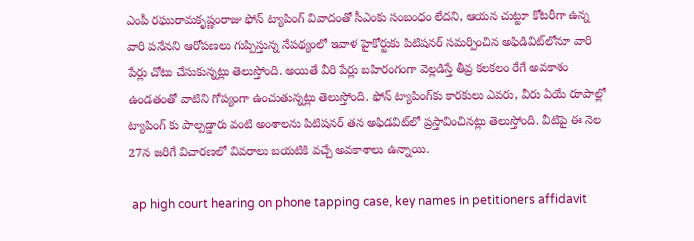ఎంపీ రఘురామకృష్ణంరాజు ఫోన్‌ ట్యాపింగ్‌ వివాదంతో సీఎంకు సంబంధం లేదని, ఆయన చుట్టూ కోటరీగా ఉన్న వారి పనేనని ఆరోపణలు గుప్పిస్తున్న నేపథ్యంలో ఇవాళ హైకోర్టుకు పిటిషనర్‌ సమర్పించిన అఫిడివిట్‌లోనూ వారి పేర్లు చోటు చేసుకున్నట్లు తెలుస్తోంది. అయితే వీరి పేర్లు బహిరంగంగా వెల్లడిస్తే తీవ్ర కలకలం రేగే అవకాశం ఉండతంతో వాటిని గోప్యంగా ఉంచుతున్నట్లు తెలుస్తోంది. ఫోన్‌ ట్యాపింగ్‌కు కారకులు ఎవరు, వీరు ఏయే రూపాల్లో ట్యాపింగ్‌ కు పాల్పడ్డారు వంటి అంశాలను పిటిషనర్‌ తన అఫిడవిట్‌లో ప్రస్తావించినట్లు తెలుస్తోంది. వీటిపై ఈ నెల 27న జరిగే విచారణలో వివరాలు బయటికి వచ్చే అవకాశాలు ఉన్నాయి.

 ap high court hearing on phone tapping case, key names in petitioners affidavit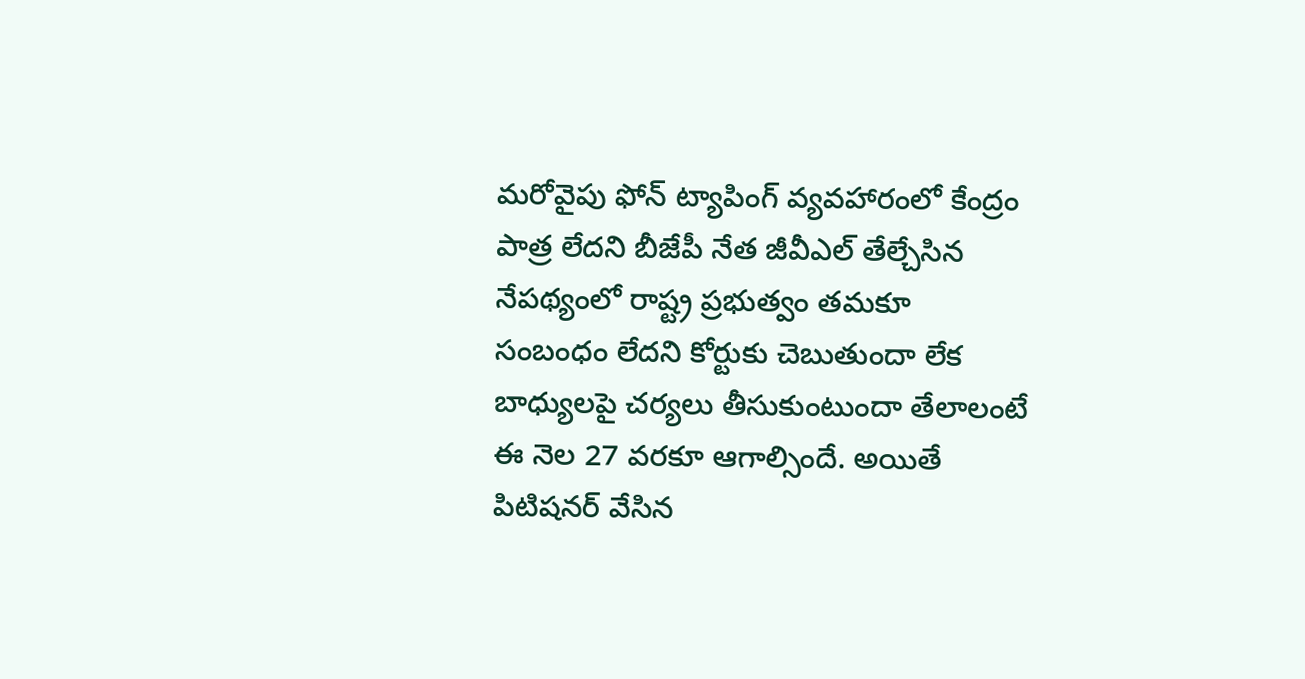మరోవైపు ఫోన్‌ ట్యాపింగ్ వ్యవహారంలో కేంద్రం పాత్ర లేదని బీజేపీ నేత జీవీఎల్‌ తేల్చేసిన నేపథ్యంలో రాష్ట్ర ప్రభుత్వం తమకూ సంబంధం లేదని కోర్టుకు చెబుతుందా లేక బాధ్యులపై చర్యలు తీసుకుంటుందా తేలాలంటే ఈ నెల 27 వరకూ ఆగాల్సిందే. అయితే పిటిషనర్‌ వేసిన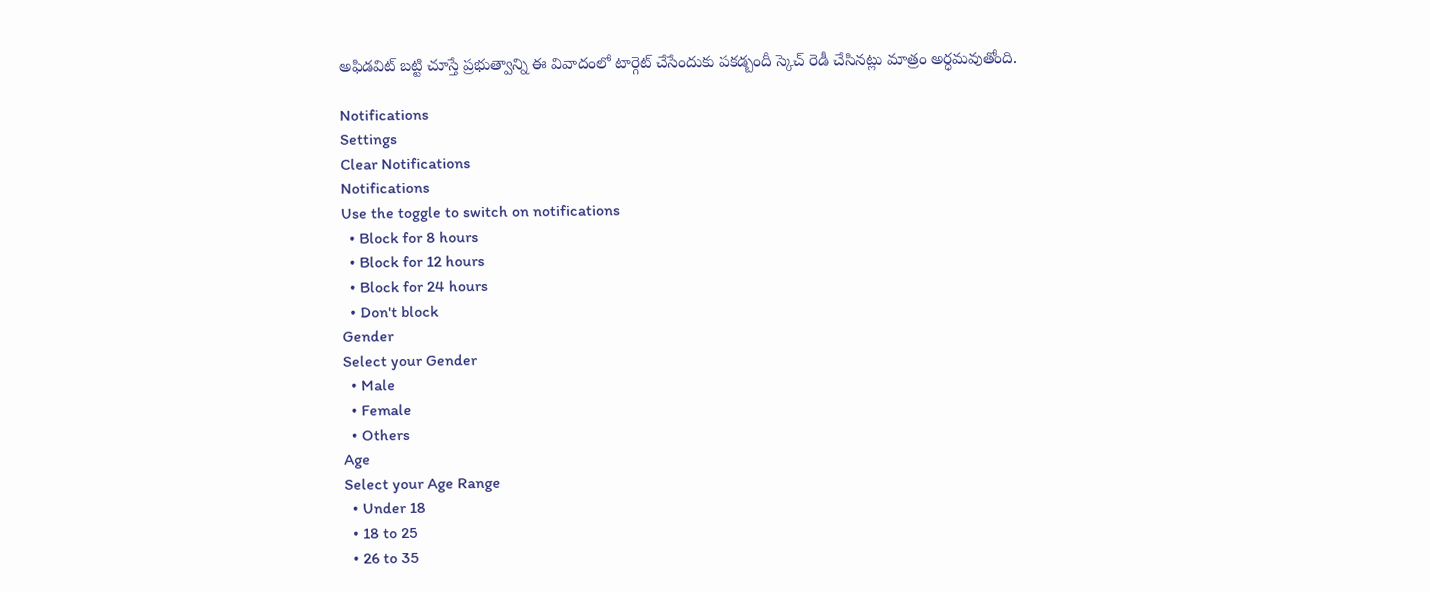అఫిడవిట్‌ బట్టి చూస్తే ప్రభుత్వాన్ని ఈ వివాదంలో టార్గెట్‌ చేసేందుకు పకడ్బందీ స్కెచ్‌ రెడీ చేసినట్లు మాత్రం అర్ధమవుతోంది.

Notifications
Settings
Clear Notifications
Notifications
Use the toggle to switch on notifications
  • Block for 8 hours
  • Block for 12 hours
  • Block for 24 hours
  • Don't block
Gender
Select your Gender
  • Male
  • Female
  • Others
Age
Select your Age Range
  • Under 18
  • 18 to 25
  • 26 to 35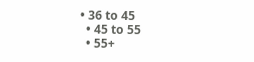• 36 to 45
  • 45 to 55
  • 55+